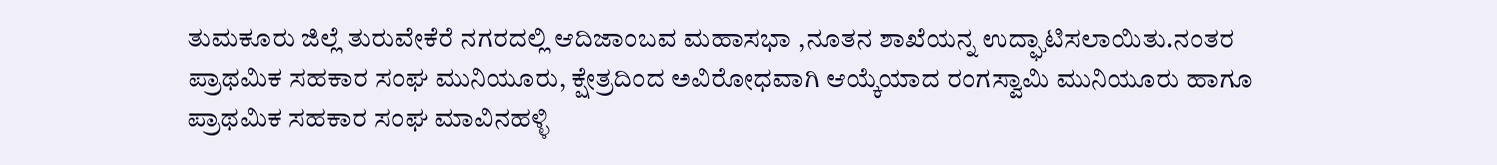ತುಮಕೂರು ಜಿಲ್ಲೆ ತುರುವೇಕೆರೆ ನಗರದಲ್ಲಿ ಆದಿಜಾಂಬವ ಮಹಾಸಭಾ ,ನೂತನ ಶಾಖೆಯನ್ನ ಉದ್ಘಾಟಿಸಲಾಯಿತು.ನಂತರ ಪ್ರಾಥಮಿಕ ಸಹಕಾರ ಸಂಘ ಮುನಿಯೂರು, ಕ್ಷೇತ್ರದಿಂದ ಅವಿರೋಧವಾಗಿ ಆಯ್ಕೆಯಾದ ರಂಗಸ್ವಾಮಿ ಮುನಿಯೂರು ಹಾಗೂ ಪ್ರಾಥಮಿಕ ಸಹಕಾರ ಸಂಘ ಮಾವಿನಹಳ್ಳಿ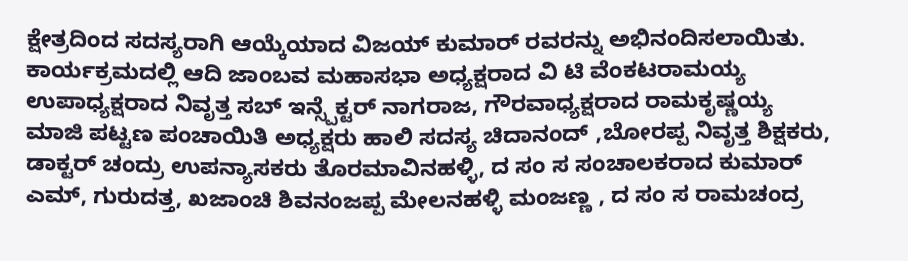ಕ್ಷೇತ್ರದಿಂದ ಸದಸ್ಯರಾಗಿ ಆಯ್ಕೆಯಾದ ವಿಜಯ್ ಕುಮಾರ್ ರವರನ್ನು ಅಭಿನಂದಿಸಲಾಯಿತು.
ಕಾರ್ಯಕ್ರಮದಲ್ಲಿ ಆದಿ ಜಾಂಬವ ಮಹಾಸಭಾ ಅಧ್ಯಕ್ಷರಾದ ವಿ ಟಿ ವೆಂಕಟರಾಮಯ್ಯ ಉಪಾಧ್ಯಕ್ಷರಾದ ನಿವೃತ್ತ ಸಬ್ ಇನ್ಸ್ಪೆಕ್ಟರ್ ನಾಗರಾಜ, ಗೌರವಾಧ್ಯಕ್ಷರಾದ ರಾಮಕೃಷ್ಣಯ್ಯ ಮಾಜಿ ಪಟ್ಟಣ ಪಂಚಾಯಿತಿ ಅಧ್ಯಕ್ಷರು ಹಾಲಿ ಸದಸ್ಯ ಚಿದಾನಂದ್ ,ಬೋರಪ್ಪ ನಿವೃತ್ತ ಶಿಕ್ಷಕರು, ಡಾಕ್ಟರ್ ಚಂದ್ರು ಉಪನ್ಯಾಸಕರು ತೊರಮಾವಿನಹಳ್ಳಿ, ದ ಸಂ ಸ ಸಂಚಾಲಕರಾದ ಕುಮಾರ್ ಎಮ್, ಗುರುದತ್ತ, ಖಜಾಂಚಿ ಶಿವನಂಜಪ್ಪ ಮೇಲನಹಳ್ಳಿ ಮಂಜಣ್ಣ , ದ ಸಂ ಸ ರಾಮಚಂದ್ರ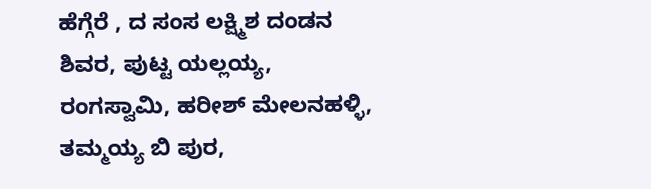ಹೆಗ್ಗೆರೆ , ದ ಸಂಸ ಲಕ್ಷ್ಮಿಶ ದಂಡನ ಶಿವರ, ಪುಟ್ಟ ಯಲ್ಲಯ್ಯ, ರಂಗಸ್ವಾಮಿ, ಹರೀಶ್ ಮೇಲನಹಳ್ಳಿ, ತಮ್ಮಯ್ಯ ಬಿ ಪುರ,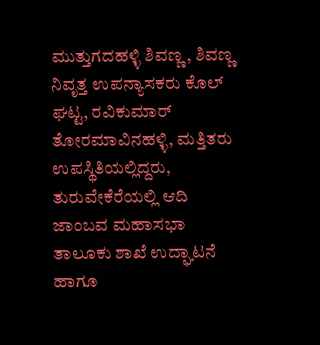ಮುತ್ತುಗದಹಳ್ಳಿ ಶಿವಣ್ಣ, ಶಿವಣ್ಣ ನಿವೃತ್ತ ಉಪನ್ಯಾಸಕರು ಕೊಲ್ ಘಟ್ಟ, ರವಿಕುಮಾರ್ ತೋರಮಾವಿನಹಳ್ಳಿ, ಮತ್ತಿತರು ಉಪಸ್ಥಿತಿಯಲ್ಲಿದ್ದರು,
ತುರುವೇಕೆರೆಯಲ್ಲಿ ಆದಿ ಜಾಂಬವ ಮಹಾಸಭಾ ತಾಲೂಕು ಶಾಖೆ ಉದ್ಘಾಟನೆ ಹಾಗೂ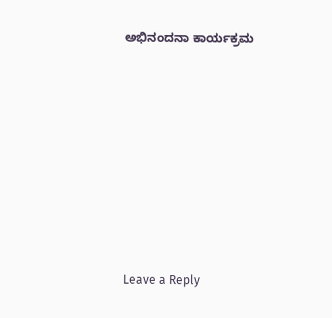ಅಭಿನಂದನಾ ಕಾರ್ಯಕ್ರಮ










Leave a Reply